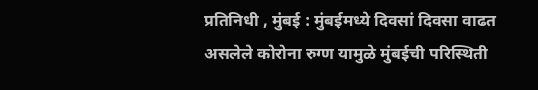प्रतिनिधी , मुंबई : मुंबईमध्ये दिवसां दिवसा वाढत असलेले कोरोना रुग्ण यामुळे मुंबईची परिस्थिती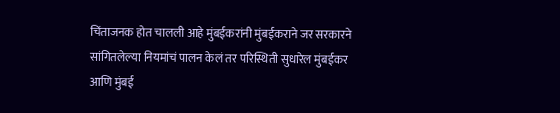चिंताजनक होत चालली आहे मुंबईकरांनी मुंबईकराने जर सरकारने सांगितलेल्या नियमांचं पालन केलं तर परिस्थिती सुधारेल मुंबईकर आणि मुंबई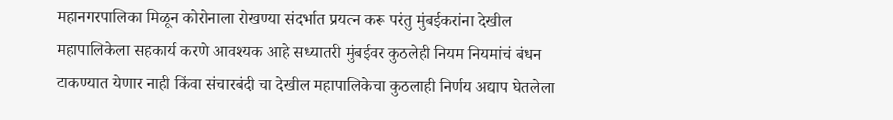महानगरपालिका मिळून कोरोनाला रोखण्या संदर्भात प्रयत्न करू परंतु मुंबईकरांना देखील महापालिकेला सहकार्य करणे आवश्यक आहे सध्यातरी मुंबईवर कुठलेही नियम नियमांचं बंधन टाकण्यात येणार नाही किंवा संचारबंदी चा देखील महापालिकेचा कुठलाही निर्णय अद्याप घेतलेला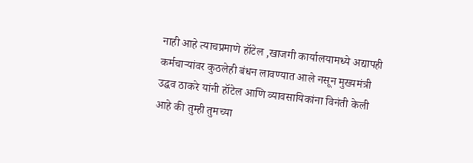नाही आहे त्याचप्रमाणे हॉटेल ,खाजगी कार्यालयामध्ये अद्यापही कर्मचाऱ्यांवर कुठलेही बंधन लावण्यात आले नसून मुख्यमंत्री उद्धव ठाकरे यांनी हॉटेल आणि व्यावसायिकांना विनंती केली आहे की तुम्ही तुमच्या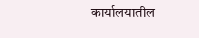कार्यालयातील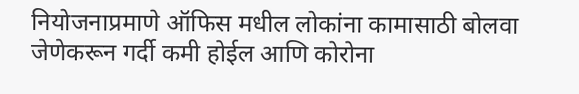नियोजनाप्रमाणे ऑफिस मधील लोकांना कामासाठी बोलवा जेणेकरून गर्दी कमी होईल आणि कोरोना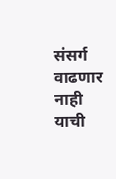संसर्ग वाढणार नाही याची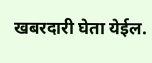खबरदारी घेता येईल.